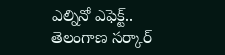ఎల్నినో ఎఫెక్ట్.. తెలంగాణ సర్కార్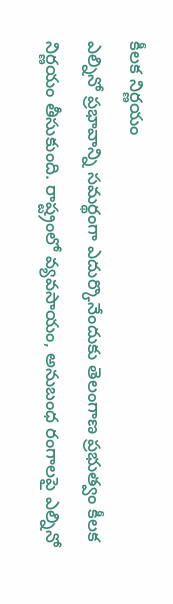కీలక నిర్ణయం
ఎల్నినో ప్రభావాన్ని సమర్థంగా ఎదుర్కొనేందుకు తెలంగాణ ప్రభుత్వం కీలక నిర్ణయం తీసుకుంది. రాష్ట్రంలో వ్యవసాయం, అనుబంధ రంగాలపై ఎల్నినో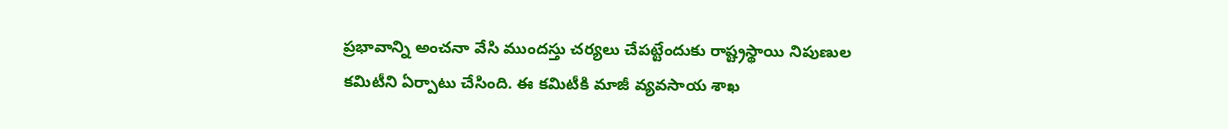ప్రభావాన్ని అంచనా వేసి ముందస్తు చర్యలు చేపట్టేందుకు రాష్ట్రస్థాయి నిపుణుల కమిటీని ఏర్పాటు చేసింది. ఈ కమిటీకి మాజీ వ్యవసాయ శాఖ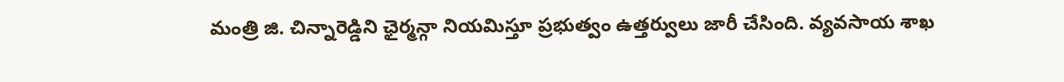మంత్రి జి. చిన్నారెడ్డిని ఛైర్మన్గా నియమిస్తూ ప్రభుత్వం ఉత్తర్వులు జారీ చేసింది. వ్యవసాయ శాఖ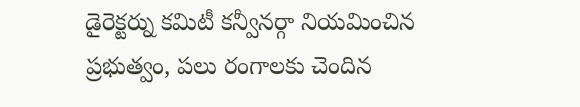డైరెక్టర్ను కమిటీ కన్వీనర్గా నియమించిన ప్రభుత్వం, పలు రంగాలకు చెందిన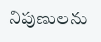నిపుణులను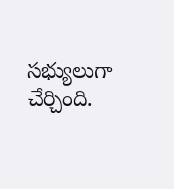సభ్యులుగా చేర్చింది.